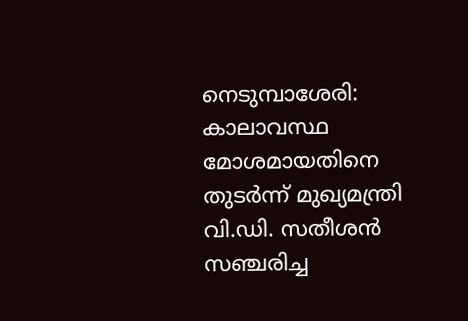നെടുമ്പാശേരി: കാലാവസ്ഥ മോശമായതിനെ തുടർന്ന് മുഖ്യമന്ത്രി വി.ഡി. സതീശൻ സഞ്ചരിച്ച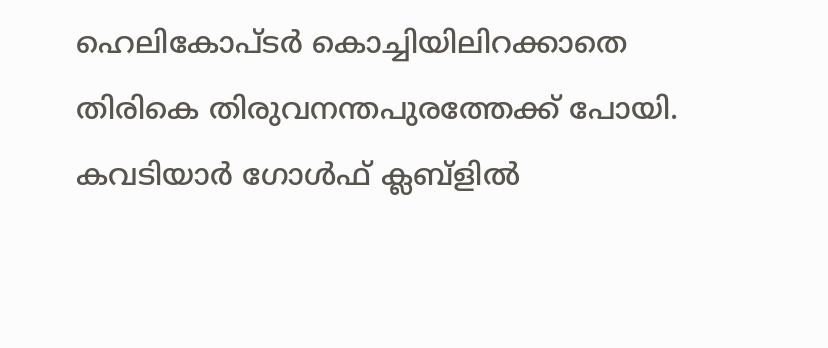ഹെലികോപ്ടർ കൊച്ചിയിലിറക്കാതെ തിരികെ തിരുവനന്തപുരത്തേക്ക് പോയി. കവടിയാർ ഗോൾഫ് ക്ലബ്ളിൽ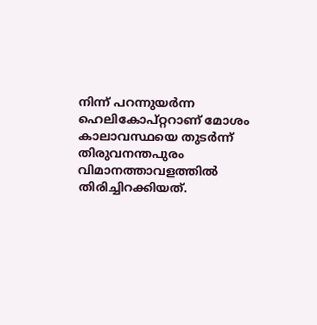നിന്ന് പറന്നുയർന്ന ഹെലികോപ്റ്ററാണ് മോശം കാലാവസ്ഥയെ തുടർന്ന് തിരുവനന്തപുരം വിമാനത്താവളത്തിൽ തിരിച്ചിറക്കിയത്.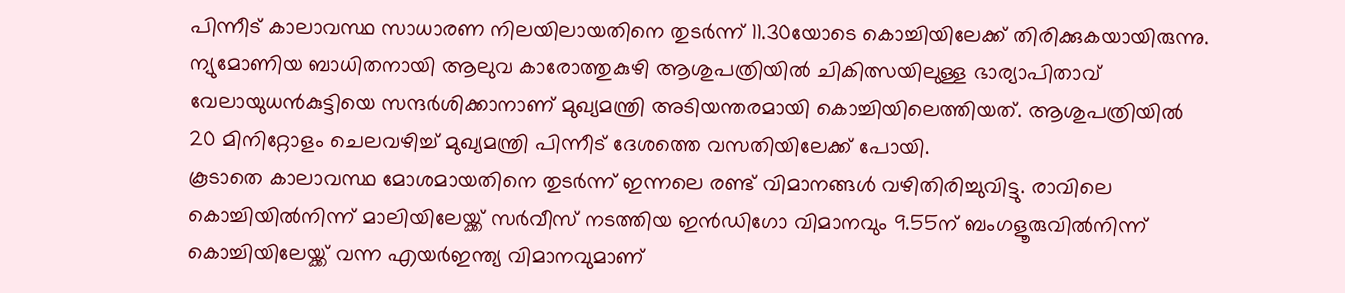പിന്നീട് കാലാവസ്ഥ സാധാരണ നിലയിലായതിനെ തുടർന്ന് 11.30യോടെ കൊച്ചിയിലേക്ക് തിരിക്കുകയായിരുന്നു. ന്യുമോണിയ ബാധിതനായി ആലുവ കാരോത്തുകുഴി ആശുപത്രിയിൽ ചികിത്സയിലുള്ള ഭാര്യാപിതാവ് വേലായുധൻകുട്ടിയെ സന്ദർശിക്കാനാണ് മുഖ്യമന്ത്രി അടിയന്തരമായി കൊച്ചിയിലെത്തിയത്. ആശുപത്രിയിൽ 20 മിനിറ്റോളം ചെലവഴിച്ച് മുഖ്യമന്ത്രി പിന്നീട് ദേശത്തെ വസതിയിലേക്ക് പോയി.
കൂടാതെ കാലാവസ്ഥ മോശമായതിനെ തുടർന്ന് ഇന്നലെ രണ്ട് വിമാനങ്ങൾ വഴിതിരിച്ചുവിട്ടു. രാവിലെ കൊച്ചിയിൽനിന്ന് മാലിയിലേയ്ക്ക് സർവീസ് നടത്തിയ ഇൻഡിഗോ വിമാനവും 9.55ന് ബംഗളൂരുവിൽനിന്ന് കൊച്ചിയിലേയ്ക്ക് വന്ന എയർഇന്ത്യ വിമാനവുമാണ്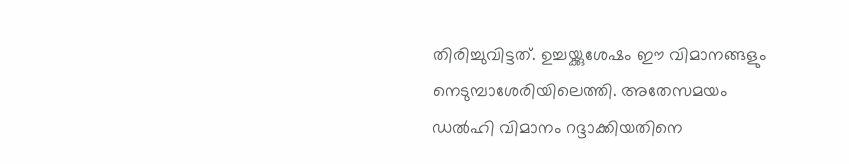തിരിച്ചുവിട്ടത്. ഉച്ചയ്ക്കുശേഷം ഈ വിമാനങ്ങളും നെടുമ്പാശേരിയിലെത്തി. അതേസമയം ഡൽഹി വിമാനം റദ്ദാക്കിയതിനെ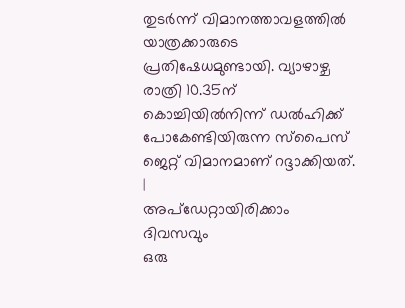തുടർന്ന് വിമാനത്താവളത്തിൽ യാത്രക്കാരുടെ പ്രതിഷേധമുണ്ടായി. വ്യാഴാഴ്ച രാത്രി 10.35ന് കൊച്ചിയിൽനിന്ന് ഡൽഹിക്ക് പോകേണ്ടിയിരുന്ന സ്പൈസ് ജെറ്റ് വിമാനമാണ് റദ്ദാക്കിയത്.
|
അപ്ഡേറ്റായിരിക്കാം ദിവസവും
ഒരു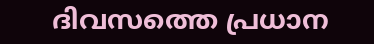ദിവസത്തെ പ്രധാന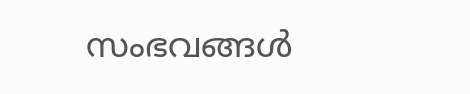സംഭവങ്ങൾ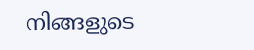നിങ്ങളുടെ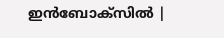ഇൻബോക്സിൽ |